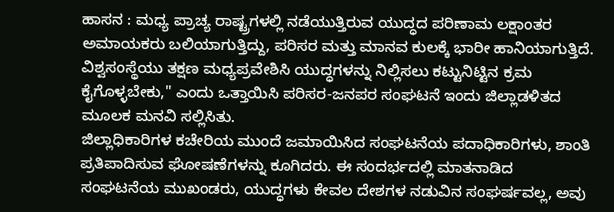ಹಾಸನ : ಮಧ್ಯ ಪ್ರಾಚ್ಯ ರಾಷ್ಟ್ರಗಳಲ್ಲಿ ನಡೆಯುತ್ತಿರುವ ಯುದ್ಧದ ಪರಿಣಾಮ ಲಕ್ಷಾಂತರ ಅಮಾಯಕರು ಬಲಿಯಾಗುತ್ತಿದ್ದು, ಪರಿಸರ ಮತ್ತು ಮಾನವ ಕುಲಕ್ಕೆ ಭಾರೀ ಹಾನಿಯಾಗುತ್ತಿದೆ. ವಿಶ್ವಸಂಸ್ಥೆಯು ತಕ್ಷಣ ಮಧ್ಯಪ್ರವೇಶಿಸಿ ಯುದ್ಧಗಳನ್ನು ನಿಲ್ಲಿಸಲು ಕಟ್ಟುನಿಟ್ಟಿನ ಕ್ರಮ ಕೈಗೊಳ್ಳಬೇಕು," ಎಂದು ಒತ್ತಾಯಿಸಿ ಪರಿಸರ-ಜನಪರ ಸಂಘಟನೆ ಇಂದು ಜಿಲ್ಲಾಡಳಿತದ ಮೂಲಕ ಮನವಿ ಸಲ್ಲಿಸಿತು.
ಜಿಲ್ಲಾಧಿಕಾರಿಗಳ ಕಚೇರಿಯ ಮುಂದೆ ಜಮಾಯಿಸಿದ ಸಂಘಟನೆಯ ಪದಾಧಿಕಾರಿಗಳು, ಶಾಂತಿ ಪ್ರತಿಪಾದಿಸುವ ಘೋಷಣೆಗಳನ್ನು ಕೂಗಿದರು. ಈ ಸಂದರ್ಭದಲ್ಲಿ ಮಾತನಾಡಿದ ಸಂಘಟನೆಯ ಮುಖಂಡರು, ಯುದ್ಧಗಳು ಕೇವಲ ದೇಶಗಳ ನಡುವಿನ ಸಂಘರ್ಷವಲ್ಲ, ಅವು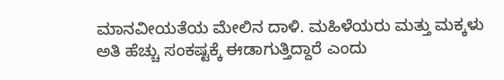ಮಾನವೀಯತೆಯ ಮೇಲಿನ ದಾಳಿ. ಮಹಿಳೆಯರು ಮತ್ತು ಮಕ್ಕಳು ಅತಿ ಹೆಚ್ಚು ಸಂಕಷ್ಟಕ್ಕೆ ಈಡಾಗುತ್ತಿದ್ದಾರೆ ಎಂದು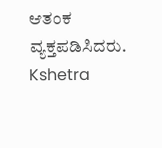ಆತಂಕ ವ್ಯಕ್ತಪಡಿಸಿದರು.
Kshetra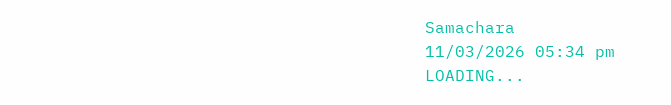Samachara
11/03/2026 05:34 pm
LOADING...